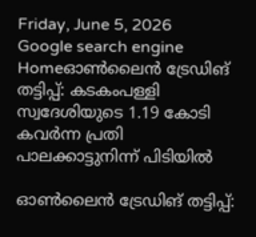Friday, June 5, 2026
Google search engine
Homeഓൺലൈൻ ട്രേഡിങ് തട്ടിപ്പ്: കടകംപള്ളി സ്വദേശിയുടെ 1.19 കോടി കവർന്ന പ്രതി പാലക്കാട്ടുനിന്ന് പിടിയിൽ

ഓൺലൈൻ ട്രേഡിങ് തട്ടിപ്പ്: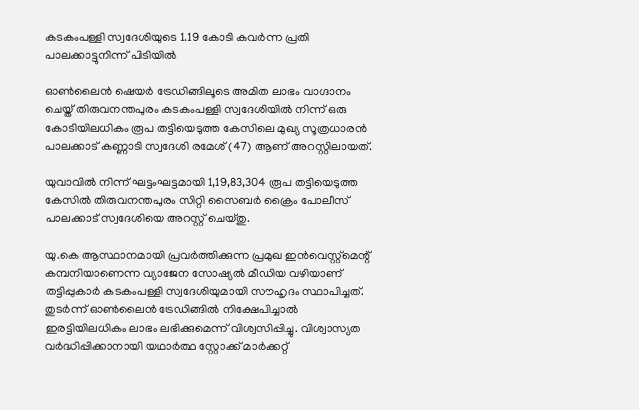കടകംപള്ളി സ്വദേശിയുടെ 1.19 കോടി കവർന്ന പ്രതി പാലക്കാട്ടുനിന്ന് പിടിയിൽ

ഓൺലൈൻ ഷെയർ ട്രേഡിങ്ങിലൂടെ അമിത ലാഭം വാഗ്ദാനം ചെയ്ത് തിരുവനന്തപുരം കടകംപള്ളി സ്വദേശിയിൽ നിന്ന് ഒരു കോടിയിലധികം രൂപ തട്ടിയെടുത്ത കേസിലെ മുഖ്യ സൂത്രധാരൻ പാലക്കാട് കണ്ണാടി സ്വദേശി രമേശ് (47) ആണ് അറസ്റ്റിലായത്.

യുവാവിൽ നിന്ന് ഘട്ടംഘട്ടമായി 1,19,83,304 രൂപ തട്ടിയെടുത്ത കേസിൽ തിരുവനന്തപുരം സിറ്റി സൈബർ ക്രൈം പോലീസ് പാലക്കാട് സ്വദേശിയെ അറസ്റ്റ് ചെയ്തു.

യു.കെ ആസ്ഥാനമായി പ്രവർത്തിക്കുന്ന പ്രമുഖ ഇൻവെസ്റ്റ്‌മെന്റ് കമ്പനിയാണെന്ന വ്യാജേന സോഷ്യൽ മീഡിയ വഴിയാണ് തട്ടിപ്പുകാർ കടകംപള്ളി സ്വദേശിയുമായി സൗഹൃദം സ്ഥാപിച്ചത്. തുടർന്ന് ഓൺലൈൻ ട്രേഡിങ്ങിൽ നിക്ഷേപിച്ചാൽ ഇരട്ടിയിലധികം ലാഭം ലഭിക്കുമെന്ന് വിശ്വസിപ്പിച്ചു. വിശ്വാസ്യത വർദ്ധിപ്പിക്കാനായി യഥാർത്ഥ സ്റ്റോക്ക് മാർക്കറ്റ്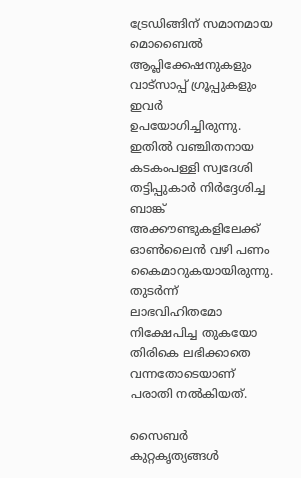ട്രേഡിങ്ങിന് സമാനമായ മൊബൈൽ ആപ്ലിക്കേഷനുകളും വാട്സാപ്പ് ഗ്രൂപ്പുകളും ഇവർ ഉപയോഗിച്ചിരുന്നു. ഇതിൽ വഞ്ചിതനായ കടകംപള്ളി സ്വദേശി തട്ടിപ്പുകാർ നിർദ്ദേശിച്ച ബാങ്ക് അക്കൗണ്ടുകളിലേക്ക് ഓൺലൈൻ വഴി പണം കൈമാറുകയായിരുന്നു. തുടർന്ന് ലാഭവിഹിതമോ നിക്ഷേപിച്ച തുകയോ തിരികെ ലഭിക്കാതെ വന്നതോടെയാണ് പരാതി നൽകിയത്.

സൈബർ കുറ്റകൃത്യങ്ങൾ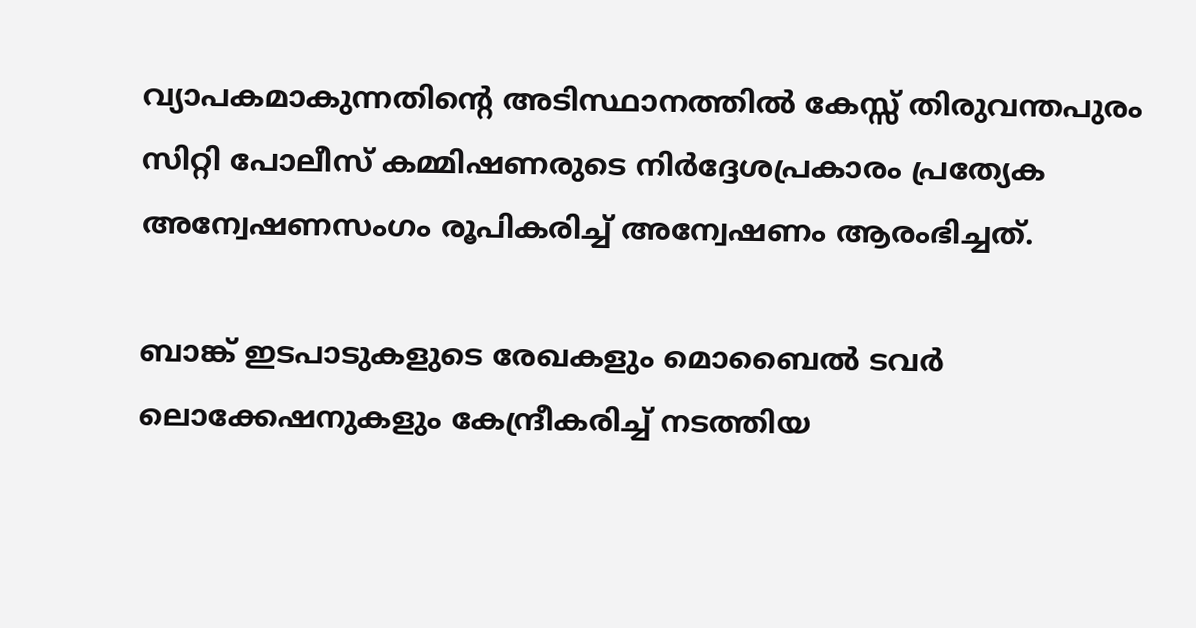വ്യാപകമാകുന്നതിന്റെ അടിസ്ഥാനത്തിൽ കേസ്സ് തിരുവന്തപുരം സിറ്റി പോലീസ് കമ്മിഷണരുടെ നിർദ്ദേശപ്രകാരം പ്രത്യേക അന്വേഷണസംഗം രൂപികരിച്ച് അന്വേഷണം ആരംഭിച്ചത്.

ബാങ്ക് ഇടപാടുകളുടെ രേഖകളും മൊബൈൽ ടവർ ലൊക്കേഷനുകളും കേന്ദ്രീകരിച്ച് നടത്തിയ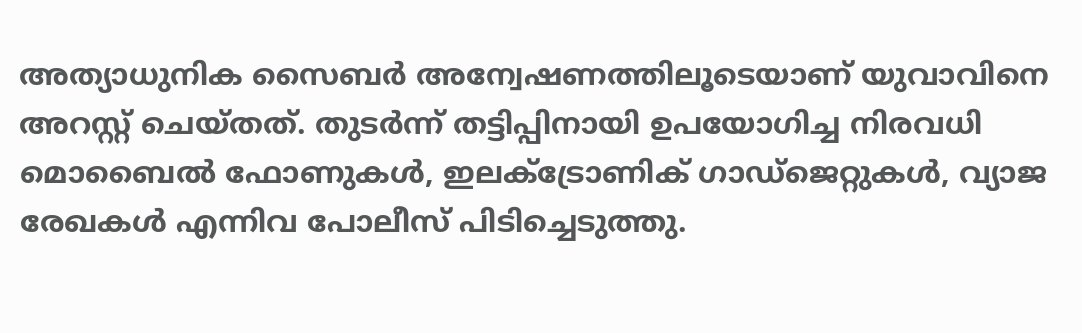അത്യാധുനിക സൈബർ അന്വേഷണത്തിലൂടെയാണ് യുവാവിനെ അറസ്റ്റ് ചെയ്തത്. തുടർന്ന് തട്ടിപ്പിനായി ഉപയോഗിച്ച നിരവധി മൊബൈൽ ഫോണുകൾ, ഇലക്ട്രോണിക് ഗാഡ്‌ജെറ്റുകൾ, വ്യാജ രേഖകൾ എന്നിവ പോലീസ് പിടിച്ചെടുത്തു.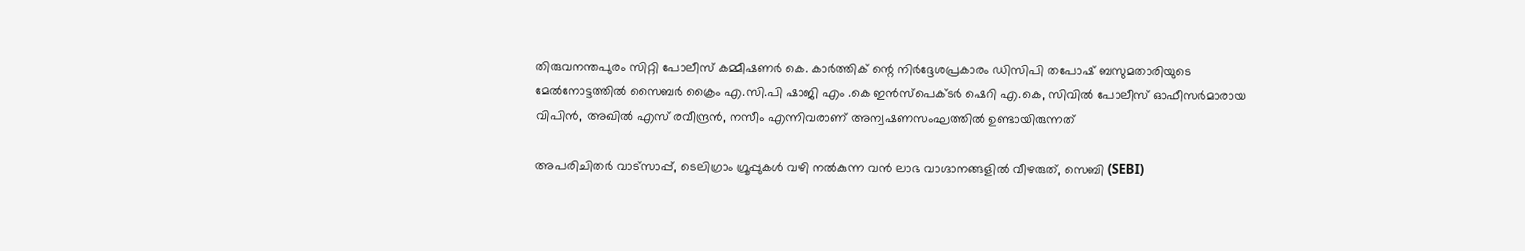തിരുവനന്തപുരം സിറ്റി പോലീസ് കമ്മീഷണർ കെ. കാർത്തിക് ന്റെ നിർദ്ദേശപ്രകാരം ഡിസിപി തപോഷ് ബസുമതാരിയുടെ മേൽനോട്ടത്തിൽ സൈബർ ക്രൈം എ.സി.പി ഷാജി എം .കെ ഇൻസ്പെക്ടർ ഷെറി എ.കെ, സിവിൽ പോലീസ് ഓഫീസർമാരായ വിപിൻ, അഖിൽ എസ് രവീന്ദ്രൻ, നസീം എന്നിവരാണ് അന്വഷണസംഘത്തിൽ ഉണ്ടായിരുന്നത്

അപരിചിതർ വാട്സാപ്പ്, ടെലിഗ്രാം ഗ്രൂപ്പുകൾ വഴി നൽകുന്ന വൻ ലാഭ വാഗ്ദാനങ്ങളിൽ വീഴരുത്, സെബി (SEBI)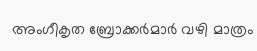അംഗീകൃത ബ്രോക്കർമാർ വഴി മാത്രം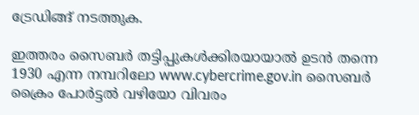ട്രേഡിങ്ങ് നടത്തുക.

ഇത്തരം സൈബർ തട്ടിപ്പുകൾക്കിരയായാൽ ഉടൻ തന്നെ 1930 എന്ന നമ്പറിലോ www.cybercrime.gov.in സൈബർ ക്രൈം പോർട്ടൽ വഴിയോ വിവരം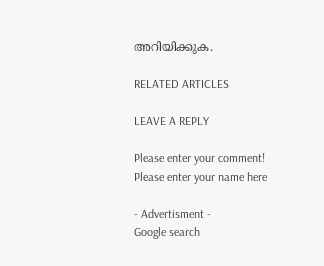അറിയിക്കുക.

RELATED ARTICLES

LEAVE A REPLY

Please enter your comment!
Please enter your name here

- Advertisment -
Google search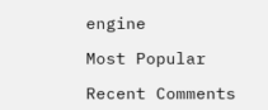engine

Most Popular

Recent Comments